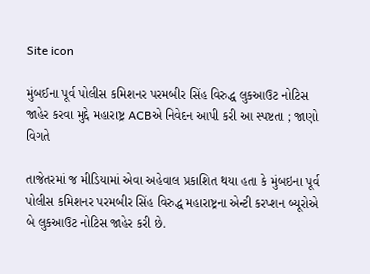Site icon

મુંબઈના પૂર્વ પોલીસ કમિશનર પરમબીર સિંહ વિરુદ્ધ લુકઆઉટ નોટિસ જાહેર કરવા મુદ્દે મહારાષ્ટ્ર ACBએ નિવેદન આપી કરી આ સ્પષ્ટતા ; જાણો વિગતે

તાજેતરમાં જ મીડિયામાં એવા અહેવાલ પ્રકાશિત થયા હતા કે મુંબઇના પૂર્વ પોલીસ કમિશનર પરમબીર સિંહ વિરુદ્ધ મહારાષ્ટ્રના એન્ટી કરપ્શન બ્યૂરોએ બે લુકઆઉટ નોટિસ જાહેર કરી છે.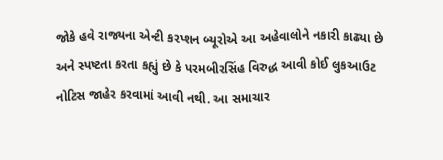જોકે હવે રાજ્યના એન્ટી કરપ્શન બ્યૂરોએ આ અહેવાલોને નકારી કાઢ્યા છે અને સ્પષ્ટતા કરતા કહ્યું છે કે પરમબીરસિંહ વિરુદ્ધ આવી કોઈ લુકઆઉટ નોટિસ જાહેર કરવામાં આવી નથી. આ સમાચાર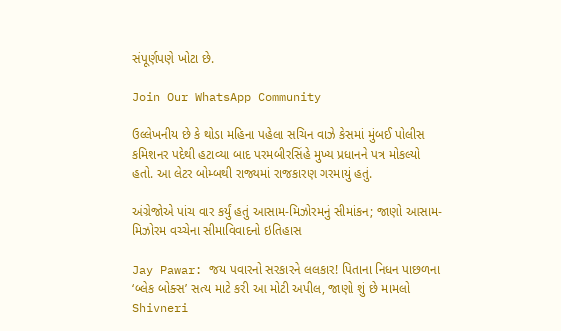સંપૂર્ણપણે ખોટા છે.

Join Our WhatsApp Community

ઉલ્લેખનીય છે કે થોડા મહિના પહેલા સચિન વાઝે કેસમાં મુંબઈ પોલીસ કમિશનર પદેથી હટાવ્યા બાદ પરમબીરસિંહે મુખ્ય પ્રધાનને પત્ર મોકલ્યો હતો. આ લેટર બોમ્બથી રાજ્યમાં રાજકારણ ગરમાયું હતું.

અંગ્રેજોએ પાંચ વાર કર્યું હતું આસામ-મિઝોરમનું સીમાંકન; જાણો આસામ-મિઝોરમ વચ્ચેના સીમાવિવાદનો ઇતિહાસ

Jay Pawar: જય પવારનો સરકારને લલકાર! પિતાના નિધન પાછળના ‘બ્લેક બોક્સ’ સત્ય માટે કરી આ મોટી અપીલ, જાણો શું છે મામલો
Shivneri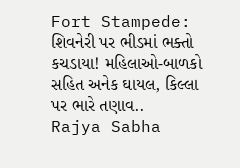Fort Stampede: શિવનેરી પર ભીડમાં ભક્તો કચડાયા! મહિલાઓ-બાળકો સહિત અનેક ઘાયલ, કિલ્લા પર ભારે તણાવ..
Rajya Sabha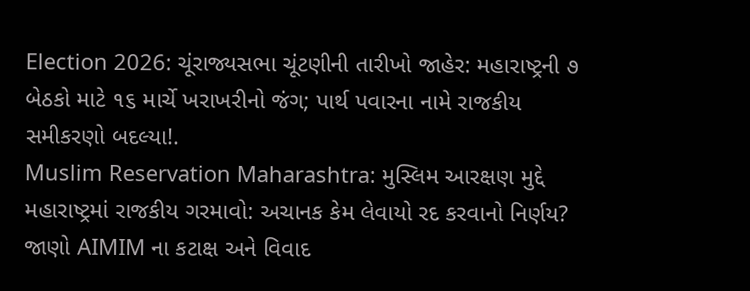Election 2026: ચૂંરાજ્યસભા ચૂંટણીની તારીખો જાહેર: મહારાષ્ટ્રની ૭ બેઠકો માટે ૧૬ માર્ચે ખરાખરીનો જંગ; પાર્થ પવારના નામે રાજકીય સમીકરણો બદલ્યા!.
Muslim Reservation Maharashtra: મુસ્લિમ આરક્ષણ મુદ્દે મહારાષ્ટ્રમાં રાજકીય ગરમાવો: અચાનક કેમ લેવાયો રદ કરવાનો નિર્ણય? જાણો AIMIM ના કટાક્ષ અને વિવાદ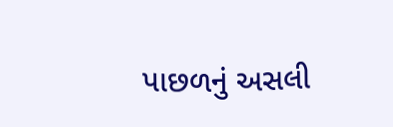પાછળનું અસલી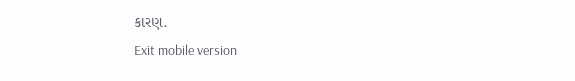કારણ.
Exit mobile version